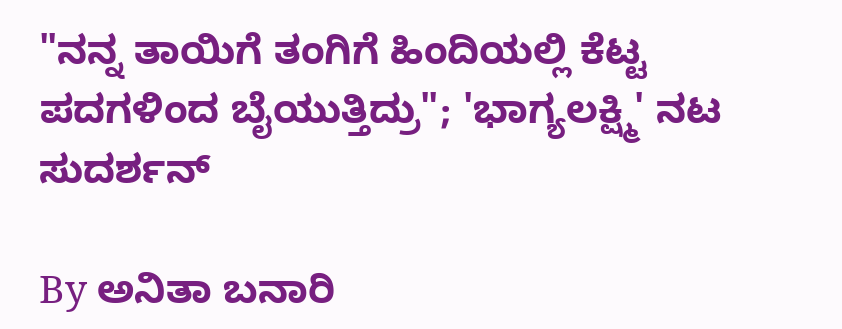"ನನ್ನ ತಾಯಿಗೆ ತಂಗಿಗೆ ಹಿಂದಿಯಲ್ಲಿ ಕೆಟ್ಟ ಪದಗಳಿಂದ ಬೈಯುತ್ತಿದ್ರು"; 'ಭಾಗ್ಯಲಕ್ಷ್ಮಿ' ನಟ ಸುದರ್ಶನ್

By ಅನಿತಾ ಬನಾರಿ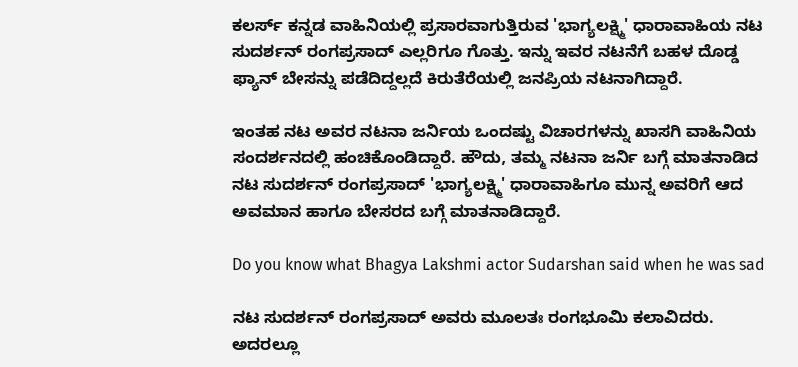ಕಲರ್ಸ್ ಕನ್ನಡ ವಾಹಿನಿಯಲ್ಲಿ ಪ್ರಸಾರವಾಗುತ್ತಿರುವ 'ಭಾಗ್ಯಲಕ್ಷ್ಮಿ' ಧಾರಾವಾಹಿಯ ನಟ ಸುದರ್ಶನ್ ರಂಗಪ್ರಸಾದ್ ಎಲ್ಲರಿಗೂ ಗೊತ್ತು. ಇನ್ನು ಇವರ ನಟನೆಗೆ ಬಹಳ ದೊಡ್ಡ ಫ್ಯಾನ್ ಬೇಸನ್ನು ಪಡೆದಿದ್ದಲ್ಲದೆ ಕಿರುತೆರೆಯಲ್ಲಿ ಜನಪ್ರಿಯ ನಟನಾಗಿದ್ದಾರೆ.

ಇಂತಹ ನಟ ಅವರ ನಟನಾ ಜರ್ನಿಯ ಒಂದಷ್ಟು ವಿಚಾರಗಳನ್ನು ಖಾಸಗಿ ವಾಹಿನಿಯ ಸಂದರ್ಶನದಲ್ಲಿ ಹಂಚಿಕೊಂಡಿದ್ದಾರೆ. ಹೌದು, ತಮ್ಮ ನಟನಾ ಜರ್ನಿ ಬಗ್ಗೆ ಮಾತನಾಡಿದ ನಟ ಸುದರ್ಶನ್ ರಂಗಪ್ರಸಾದ್ 'ಭಾಗ್ಯಲಕ್ಷ್ಮಿ' ಧಾರಾವಾಹಿಗೂ ಮುನ್ನ ಅವರಿಗೆ ಆದ ಅವಮಾನ ಹಾಗೂ ಬೇಸರದ ಬಗ್ಗೆ ಮಾತನಾಡಿದ್ದಾರೆ.

Do you know what Bhagya Lakshmi actor Sudarshan said when he was sad

ನಟ ಸುದರ್ಶನ್ ರಂಗಪ್ರಸಾದ್ ಅವರು ಮೂಲತಃ ರಂಗಭೂಮಿ ಕಲಾವಿದರು. ಅದರಲ್ಲೂ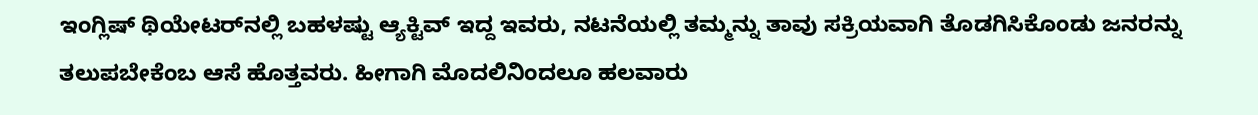ಇಂಗ್ಲಿಷ್ ಥಿಯೇಟರ್‌ನಲ್ಲಿ ಬಹಳಷ್ಟು ಆ್ಯಕ್ಟಿವ್ ಇದ್ದ ಇವರು, ನಟನೆಯಲ್ಲಿ ತಮ್ಮನ್ನು ತಾವು ಸಕ್ರಿಯವಾಗಿ ತೊಡಗಿಸಿಕೊಂಡು ಜನರನ್ನು ತಲುಪಬೇಕೆಂಬ ಆಸೆ ಹೊತ್ತವರು. ಹೀಗಾಗಿ ಮೊದಲಿನಿಂದಲೂ ಹಲವಾರು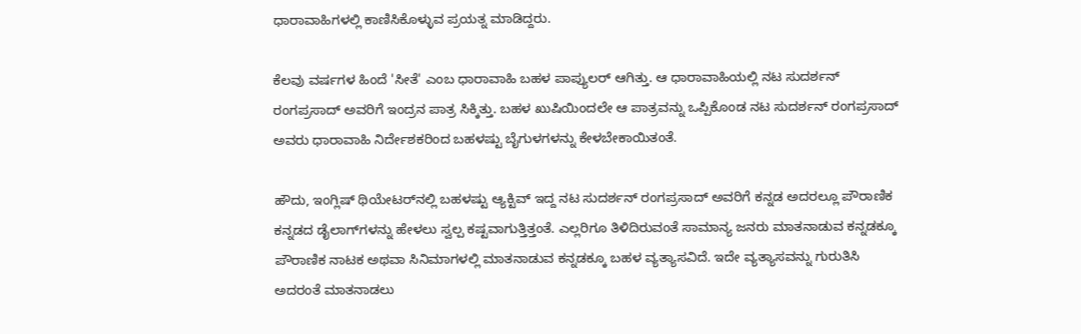ಧಾರಾವಾಹಿಗಳಲ್ಲಿ ಕಾಣಿಸಿಕೊಳ್ಳುವ ಪ್ರಯತ್ನ ಮಾಡಿದ್ದರು.

ಕೆಲವು ವರ್ಷಗಳ ಹಿಂದೆ 'ಸೀತೆ' ಎಂಬ ಧಾರಾವಾಹಿ ಬಹಳ ಪಾಪ್ಯುಲರ್ ಆಗಿತ್ತು. ಆ ಧಾರಾವಾಹಿಯಲ್ಲಿ ನಟ ಸುದರ್ಶನ್ ರಂಗಪ್ರಸಾದ್ ಅವರಿಗೆ ಇಂದ್ರನ ಪಾತ್ರ ಸಿಕ್ಕಿತ್ತು. ಬಹಳ ಖುಷಿಯಿಂದಲೇ ಆ ಪಾತ್ರವನ್ನು ಒಪ್ಪಿಕೊಂಡ ನಟ ಸುದರ್ಶನ್ ರಂಗಪ್ರಸಾದ್ ಅವರು ಧಾರಾವಾಹಿ ನಿರ್ದೇಶಕರಿಂದ ಬಹಳಷ್ಟು ಬೈಗುಳಗಳನ್ನು ಕೇಳಬೇಕಾಯಿತಂತೆ.

ಹೌದು, ಇಂಗ್ಲಿಷ್ ಥಿಯೇಟರ್‌ನಲ್ಲಿ ಬಹಳಷ್ಟು ಆ್ಯಕ್ಟಿವ್ ಇದ್ದ ನಟ ಸುದರ್ಶನ್ ರಂಗಪ್ರಸಾದ್ ಅವರಿಗೆ ಕನ್ನಡ ಅದರಲ್ಲೂ ಪೌರಾಣಿಕ ಕನ್ನಡದ ಡೈಲಾಗ್‌ಗಳನ್ನು ಹೇಳಲು ಸ್ವಲ್ಪ ಕಷ್ಟವಾಗುತ್ತಿತ್ತಂತೆ. ಎಲ್ಲರಿಗೂ ತಿಳಿದಿರುವಂತೆ ಸಾಮಾನ್ಯ ಜನರು ಮಾತನಾಡುವ ಕನ್ನಡಕ್ಕೂ ಪೌರಾಣಿಕ ನಾಟಕ ಅಥವಾ ಸಿನಿಮಾಗಳಲ್ಲಿ ಮಾತನಾಡುವ ಕನ್ನಡಕ್ಕೂ ಬಹಳ ವ್ಯತ್ಯಾಸವಿದೆ. ಇದೇ ವ್ಯತ್ಯಾಸವನ್ನು ಗುರುತಿಸಿ ಅದರಂತೆ ಮಾತನಾಡಲು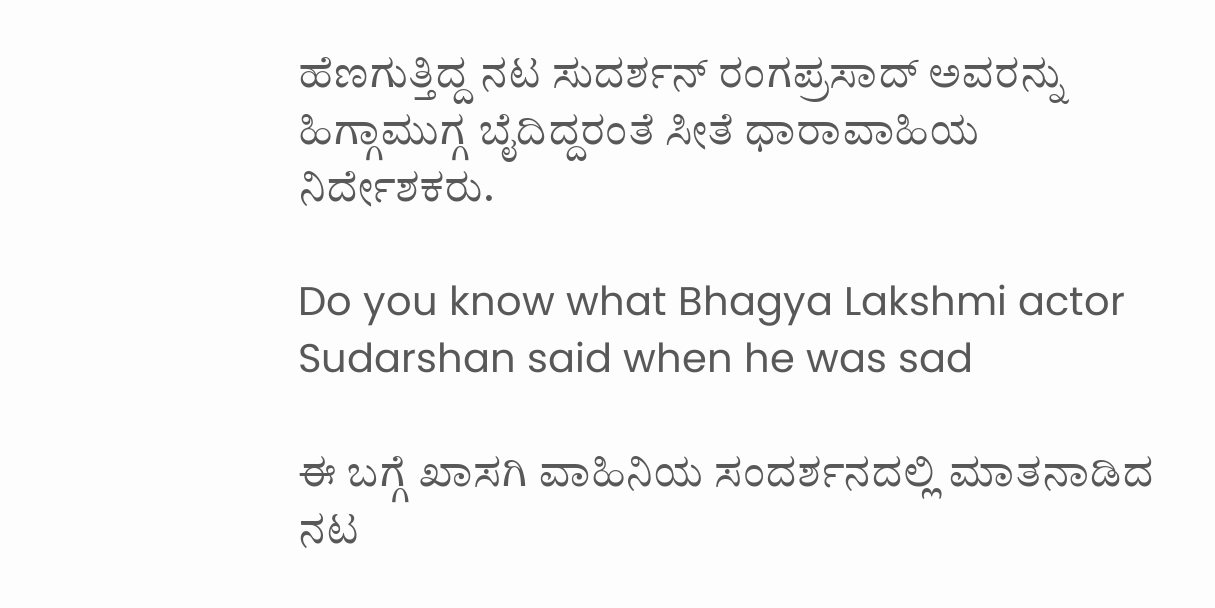ಹೆಣಗುತ್ತಿದ್ದ ನಟ ಸುದರ್ಶನ್ ರಂಗಪ್ರಸಾದ್ ಅವರನ್ನು ಹಿಗ್ಗಾಮುಗ್ಗ ಬೈದಿದ್ದರಂತೆ ಸೀತೆ ಧಾರಾವಾಹಿಯ ನಿರ್ದೇಶಕರು.

Do you know what Bhagya Lakshmi actor Sudarshan said when he was sad

ಈ ಬಗ್ಗೆ ಖಾಸಗಿ ವಾಹಿನಿಯ ಸಂದರ್ಶನದಲ್ಲಿ ಮಾತನಾಡಿದ ನಟ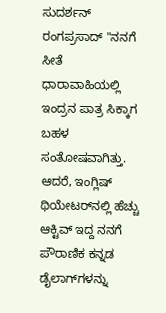ಸುದರ್ಶನ್ ರಂಗಪ್ರಸಾದ್ "ನನಗೆ ಸೀತೆ ಧಾರಾವಾಹಿಯಲ್ಲಿ ಇಂದ್ರನ ಪಾತ್ರ ಸಿಕ್ಕಾಗ ಬಹಳ ಸಂತೋಷವಾಗಿತ್ತು. ಆದರೆ, ಇಂಗ್ಲಿಷ್ ಥಿಯೇಟರ್‌ನಲ್ಲಿ ಹೆಚ್ಚು ಆಕ್ಟಿವ್ ಇದ್ದ ನನಗೆ ಪೌರಾಣಿಕ ಕನ್ನಡ ಡೈಲಾಗ್‌ಗಳನ್ನು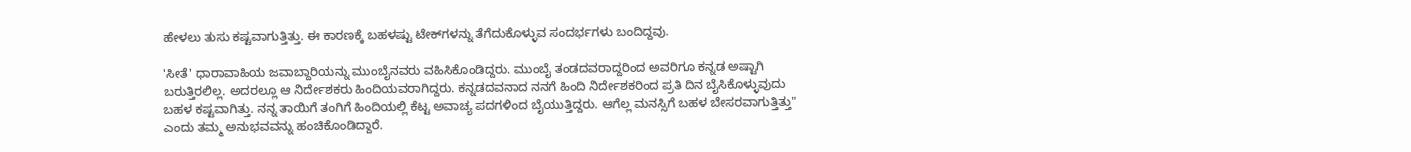ಹೇಳಲು ತುಸು ಕಷ್ಟವಾಗುತ್ತಿತ್ತು. ಈ ಕಾರಣಕ್ಕೆ ಬಹಳಷ್ಟು ಟೇಕ್‌ಗಳನ್ನು ತೆಗೆದುಕೊಳ್ಳುವ ಸಂದರ್ಭಗಳು ಬಂದಿದ್ದವು.

'ಸೀತೆ' ಧಾರಾವಾಹಿಯ ಜವಾಬ್ದಾರಿಯನ್ನು ಮುಂಬೈನವರು ವಹಿಸಿಕೊಂಡಿದ್ದರು. ಮುಂಬೈ ತಂಡದವರಾದ್ದರಿಂದ ಅವರಿಗೂ ಕನ್ನಡ ಅಷ್ಟಾಗಿ ಬರುತ್ತಿರಲಿಲ್ಲ. ಅದರಲ್ಲೂ ಆ ನಿರ್ದೇಶಕರು ಹಿಂದಿಯವರಾಗಿದ್ದರು. ಕನ್ನಡದವನಾದ ನನಗೆ ಹಿಂದಿ ನಿರ್ದೇಶಕರಿಂದ ಪ್ರತಿ ದಿನ ಬೈಸಿಕೊಳ್ಳುವುದು ಬಹಳ ಕಷ್ಟವಾಗಿತ್ತು. ನನ್ನ ತಾಯಿಗೆ ತಂಗಿಗೆ ಹಿಂದಿಯಲ್ಲಿ ಕೆಟ್ಟ ಅವಾಚ್ಯ ಪದಗಳಿಂದ ಬೈಯುತ್ತಿದ್ದರು. ಆಗೆಲ್ಲ ಮನಸ್ಸಿಗೆ ಬಹಳ ಬೇಸರವಾಗುತ್ತಿತ್ತು" ಎಂದು ತಮ್ಮ ಅನುಭವವನ್ನು ಹಂಚಿಕೊಂಡಿದ್ದಾರೆ.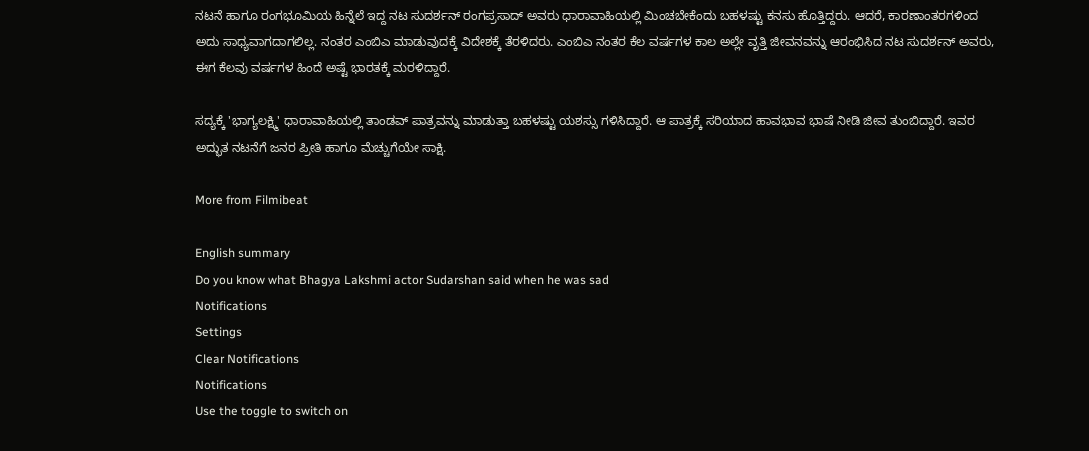ನಟನೆ ಹಾಗೂ ರಂಗಭೂಮಿಯ ಹಿನ್ನೆಲೆ ಇದ್ದ ನಟ ಸುದರ್ಶನ್ ರಂಗಪ್ರಸಾದ್ ಅವರು ಧಾರಾವಾಹಿಯಲ್ಲಿ ಮಿಂಚಬೇಕೆಂದು ಬಹಳಷ್ಟು ಕನಸು ಹೊತ್ತಿದ್ದರು. ಆದರೆ, ಕಾರಣಾಂತರಗಳಿಂದ ಅದು ಸಾಧ್ಯವಾಗದಾಗಲಿಲ್ಲ. ನಂತರ ಎಂಬಿಎ ಮಾಡುವುದಕ್ಕೆ ವಿದೇಶಕ್ಕೆ ತೆರಳಿದರು. ಎಂಬಿಎ ನಂತರ ಕೆಲ ವರ್ಷಗಳ ಕಾಲ ಅಲ್ಲೇ ವೃತ್ತಿ ಜೀವನವನ್ನು ಆರಂಭಿಸಿದ ನಟ ಸುದರ್ಶನ್ ಅವರು, ಈಗ ಕೆಲವು ವರ್ಷಗಳ ಹಿಂದೆ ಅಷ್ಟೆ ಭಾರತಕ್ಕೆ ಮರಳಿದ್ದಾರೆ.

ಸದ್ಯಕ್ಕೆ 'ಭಾಗ್ಯಲಕ್ಷ್ಮಿ' ಧಾರಾವಾಹಿಯಲ್ಲಿ ತಾಂಡವ್ ಪಾತ್ರವನ್ನು ಮಾಡುತ್ತಾ ಬಹಳಷ್ಟು ಯಶಸ್ಸು ಗಳಿಸಿದ್ದಾರೆ. ಆ ಪಾತ್ರಕ್ಕೆ ಸರಿಯಾದ ಹಾವಭಾವ ಭಾಷೆ ನೀಡಿ ಜೀವ ತುಂಬಿದ್ದಾರೆ. ಇವರ ಅದ್ಭುತ ನಟನೆಗೆ ಜನರ ಪ್ರೀತಿ ಹಾಗೂ ಮೆಚ್ಚುಗೆಯೇ ಸಾಕ್ಷಿ.

More from Filmibeat

English summary
Do you know what Bhagya Lakshmi actor Sudarshan said when he was sad
Notifications
Settings
Clear Notifications
Notifications
Use the toggle to switch on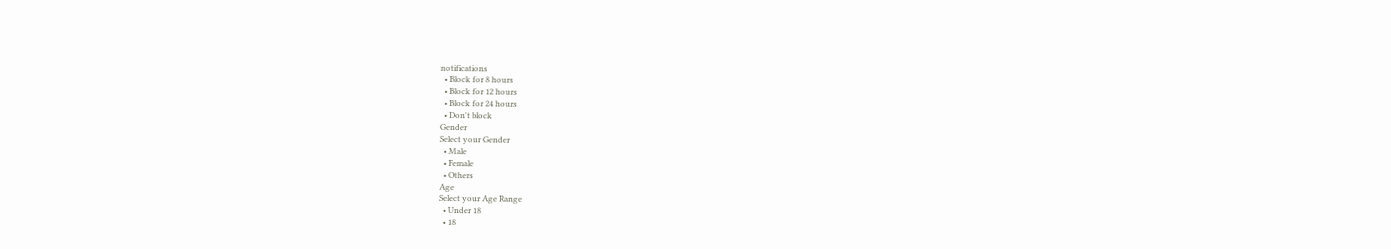notifications
  • Block for 8 hours
  • Block for 12 hours
  • Block for 24 hours
  • Don't block
Gender
Select your Gender
  • Male
  • Female
  • Others
Age
Select your Age Range
  • Under 18
  • 18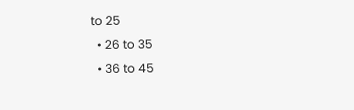to 25
  • 26 to 35
  • 36 to 45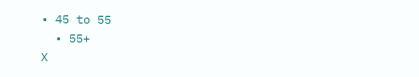• 45 to 55
  • 55+
X